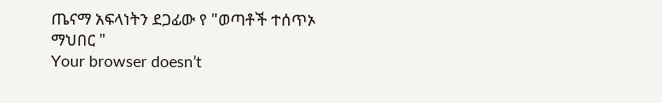ጤናማ አፍላነትን ደጋፊው የ "ወጣቶች ተሰጥኦ ማህበር "
Your browser doesn’t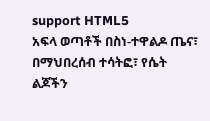support HTML5
አፍላ ወጣቶች በስነ-ተዋልዶ ጤና፣ በማህበረሰብ ተሳትፎ፣ የሴት ልጆችን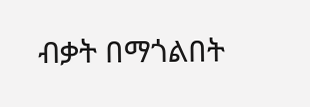ብቃት በማጎልበት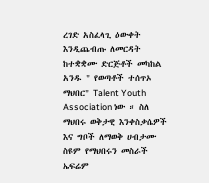ረገድ አስፈላጊ ዕውቀት እንዲጨብጡ ለመርዳት ከተቋቋሙ ድርጅቶች መካከል አንዱ " የወጣቶች ተሰጥኦ ማህበር" Talent Youth Association ነው ። ስለ ማህበሩ ወቅታዊ እንቀስቃሴዎች እና ግቦች ለማወቅ ሀብታሙ ስዩም የማህበሩን መስራች ኤፍሬም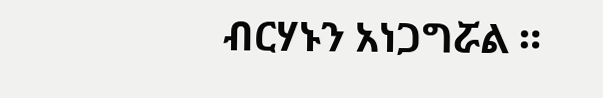ብርሃኑን አነጋግሯል ።